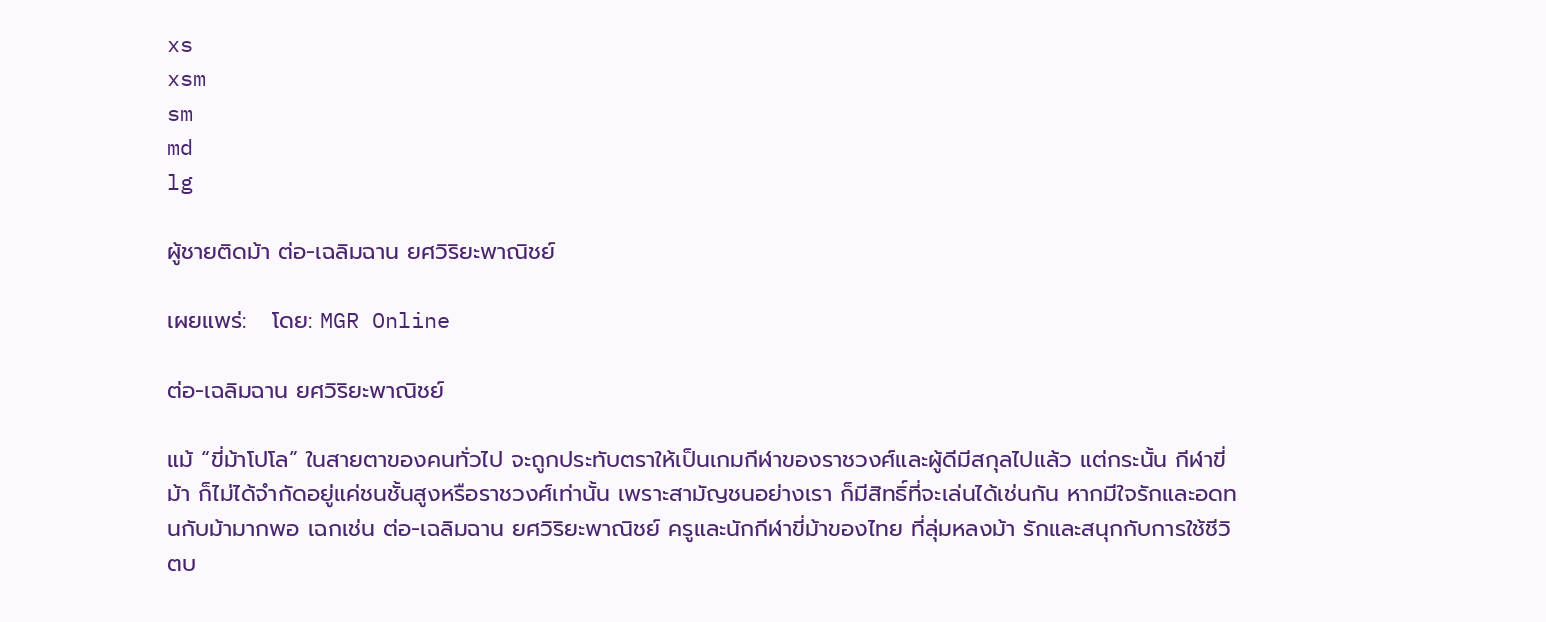xs
xsm
sm
md
lg

ผู้ชายติดม้า ต่อ-เฉลิมฉาน ยศวิริยะพาณิชย์

เผยแพร่:   โดย: MGR Online

ต่อ-เฉลิมฉาน ยศวิริยะพาณิชย์

แม้ “ขี่ม้าโปโล” ในสายตาของคนทั่วไป จะถูกประทับตราให้เป็นเกมกีฬาของราชวงศ์และผู้ดีมีสกุลไปแล้ว แต่กระนั้น กีฬาขี่ม้า ก็ไม่ได้จำกัดอยู่แค่ชนชั้นสูงหรือราชวงศ์เท่านั้น เพราะสามัญชนอย่างเรา ก็มีสิทธิ์ที่จะเล่นได้เช่นกัน หากมีใจรักและอดทนกับม้ามากพอ เฉกเช่น ต่อ-เฉลิมฉาน ยศวิริยะพาณิชย์ ครูและนักกีฬาขี่ม้าของไทย ที่ลุ่มหลงม้า รักและสนุกกับการใช้ชีวิตบ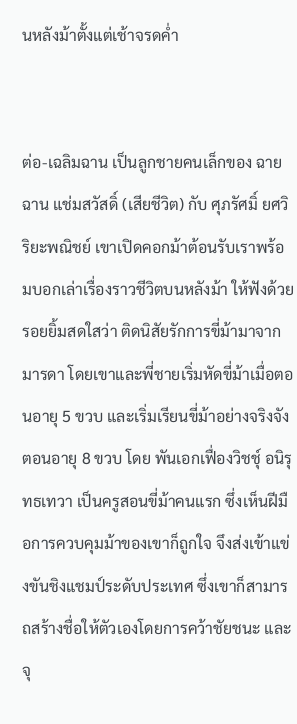นหลังม้าตั้งแต่เช้าจรดค่ำ


ต่อ-เฉลิมฉาน เป็นลูกชายคนเล็กของ ฉายฉาน แช่มสวัสดิ์ (เสียชีวิต) กับ ศุภรัศมิ์ ยศวิริยะพณิชย์ เขาเปิดคอกม้าต้อนรับเราพร้อมบอกเล่าเรื่องราวชีวิตบนหลังม้า ให้ฟังด้วยรอยยิ้มสดใสว่า ติดนิสัยรักการขี่ม้ามาจากมารดา โดยเขาและพี่ชายเริ่มหัดขี่ม้าเมื่อตอนอายุ 5 ขวบ และเริ่มเรียนขี่ม้าอย่างจริงจังตอนอายุ 8 ขวบ โดย พันเอกเฟื่องวิชชุ์ อนิรุทธเทวา เป็นครูสอนขี่ม้าคนแรก ซึ่งเห็นฝีมือการควบคุมม้าของเขาก็ถูกใจ จึงส่งเข้าแข่งขันชิงแชมป์ระดับประเทศ ซึ่งเขาก็สามารถสร้างชื่อให้ตัวเองโดยการคว้าชัยชนะ และจุ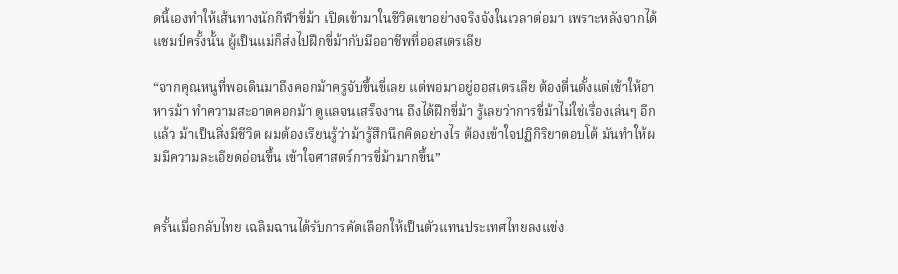ดนี้เองทำให้เส้นทางนักกีฬาขี่ม้า เปิดเข้ามาในชีวิตเขาอย่างจริงจังในเวลาต่อมา เพราะหลังจากได้แชมป์ครั้งนั้น ผู้เป็นแม่ก็ส่งไปฝึกขี่ม้ากับมืออาชีพที่ออสเตรเลีย

“จากคุณหนูที่พอเดินมาถึงคอกม้าครูจับขึ้นขี่เลย แต่พอมาอยู่ออสเตรเลีย ต้องตื่นตั้งแต่เช้าให้อาหารม้า ทำความสะอาดคอกม้า ดูแลจนเสร็จงาน ถึงได้ฝึกขี่ม้า รู้เลยว่าการขี่ม้าไม่ใช่เรื่องเล่นๆ อีกแล้ว ม้าเป็นสิ่งมีชีวิต ผมต้องเรียนรู้ว่าม้ารู้สึกนึกคิดอย่างไร ต้องเข้าใจปฏิกิริยาตอบโต้ มันทำให้ผมมีความละเอียดอ่อนขึ้น เข้าใจศาสตร์การขี่ม้ามากขึ้น”


ครั้นเมื่อกลับไทย เฉลิมฉานได้รับการคัดเลือกให้เป็นตัวแทนประเทศไทยลงแข่ง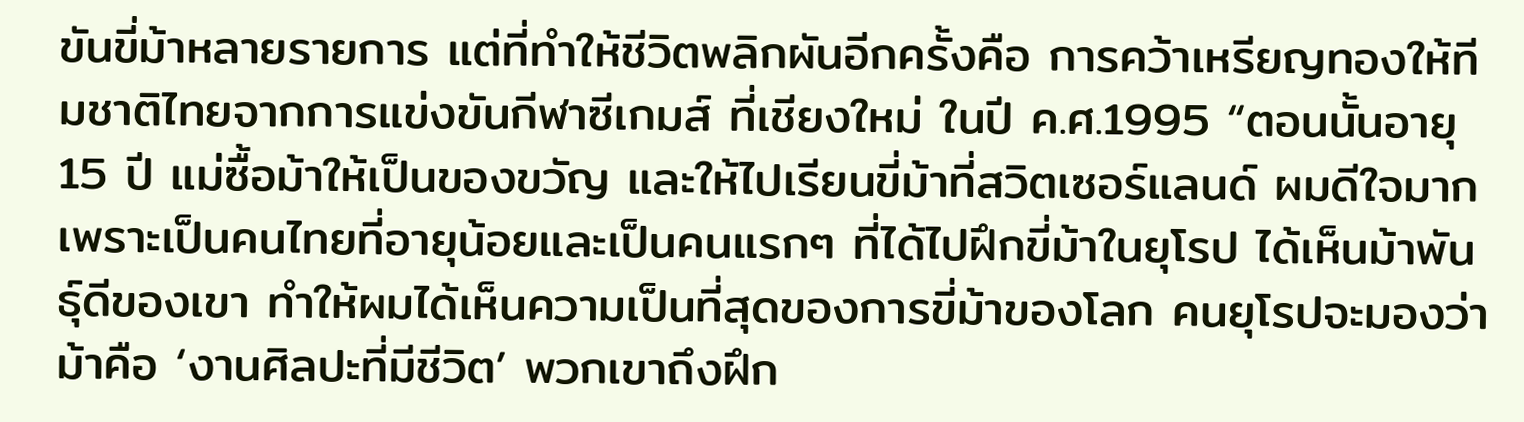ขันขี่ม้าหลายรายการ แต่ที่ทำให้ชีวิตพลิกผันอีกครั้งคือ การคว้าเหรียญทองให้ทีมชาติไทยจากการแข่งขันกีฬาซีเกมส์ ที่เชียงใหม่ ในปี ค.ศ.1995 “ตอนนั้นอายุ 15 ปี แม่ซื้อม้าให้เป็นของขวัญ และให้ไปเรียนขี่ม้าที่สวิตเซอร์แลนด์ ผมดีใจมาก เพราะเป็นคนไทยที่อายุน้อยและเป็นคนแรกๆ ที่ได้ไปฝึกขี่ม้าในยุโรป ได้เห็นม้าพันธุ์ดีของเขา ทำให้ผมได้เห็นความเป็นที่สุดของการขี่ม้าของโลก คนยุโรปจะมองว่าม้าคือ ‘งานศิลปะที่มีชีวิต’ พวกเขาถึงฝึก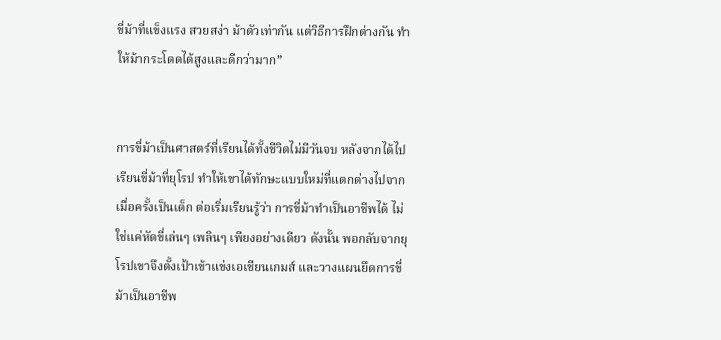ขี่ม้าที่แข็งแรง สวยสง่า ม้าตัวเท่ากัน แต่วิธีการฝึกต่างกัน ทำให้ม้ากระโดดได้สูงและดีกว่ามาก”


การขี่ม้าเป็นศาสตร์ที่เรียนได้ทั้งชีวิตไม่มีวันจบ หลังจากได้ไปเรียนขี่ม้าที่ยุโรป ทำให้เขาได้ทักษะแบบใหม่ที่แตกต่างไปจากเมื่อครั้งเป็นเด็ก ต่อเริ่มเรียนรู้ว่า การขี่ม้าทำเป็นอาชีพได้ ไม่ใช่แค่หัดขี่เล่นๆ เพลินๆ เพียงอย่างเดียว ดังนั้น พอกลับจากยุโรปเขาจึงตั้งเป้าเข้าแข่งเอเชียนเกมส์ และวางแผนยึดการขี่ม้าเป็นอาชีพ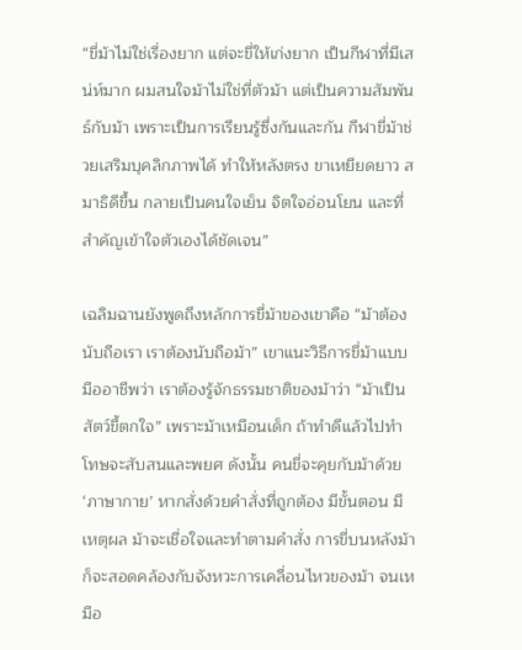“ขี่ม้าไม่ใช่เรื่องยาก แต่จะขี่ให้เก่งยาก เป็นกีฬาที่มีเสน่ห์มาก ผมสนใจม้าไม่ใช่ที่ตัวม้า แต่เป็นความสัมพันธ์กับม้า เพราะเป็นการเรียนรู้ซึ่งกันและกัน กีฬาขี่ม้าช่วยเสริมบุคลิกภาพได้ ทำให้หลังตรง ขาเหยียดยาว สมาธิดีขึ้น กลายเป็นคนใจเย็น จิตใจอ่อนโยน และที่สำคัญเข้าใจตัวเองได้ชัดเจน”

เฉลิมฉานยังพูดถึงหลักการขี่ม้าของเขาคือ “ม้าต้องนับถือเรา เราต้องนับถือม้า” เขาแนะวิธีการขี่ม้าแบบมืออาชีพว่า เราต้องรู้จักธรรมชาติของม้าว่า “ม้าเป็นสัตว์ขี้ตกใจ” เพราะม้าเหมือนเด็ก ถ้าทำดีแล้วไปทำโทษจะสับสนและพยศ ดังนั้น คนขี่จะคุยกับม้าด้วย ‘ภาษากาย’ หากสั่งด้วยคำสั่งที่ถูกต้อง มีขั้นตอน มีเหตุผล ม้าจะเชื่อใจและทำตามคำสั่ง การขี่บนหลังม้าก็จะสอดคล้องกับจังหวะการเคลื่อนไหวของม้า จนเหมือ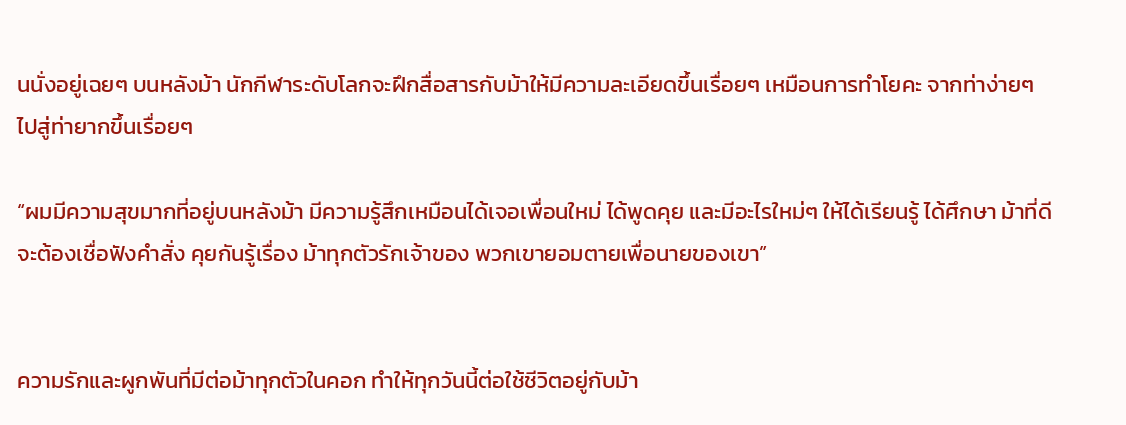นนั่งอยู่เฉยๆ บนหลังม้า นักกีฬาระดับโลกจะฝึกสื่อสารกับม้าให้มีความละเอียดขึ้นเรื่อยๆ เหมือนการทำโยคะ จากท่าง่ายๆ ไปสู่ท่ายากขึ้นเรื่อยๆ

“ผมมีความสุขมากที่อยู่บนหลังม้า มีความรู้สึกเหมือนได้เจอเพื่อนใหม่ ได้พูดคุย และมีอะไรใหม่ๆ ให้ได้เรียนรู้ ได้ศึกษา ม้าที่ดีจะต้องเชื่อฟังคำสั่ง คุยกันรู้เรื่อง ม้าทุกตัวรักเจ้าของ พวกเขายอมตายเพื่อนายของเขา”


ความรักและผูกพันที่มีต่อม้าทุกตัวในคอก ทำให้ทุกวันนี้ต่อใช้ชีวิตอยู่กับม้า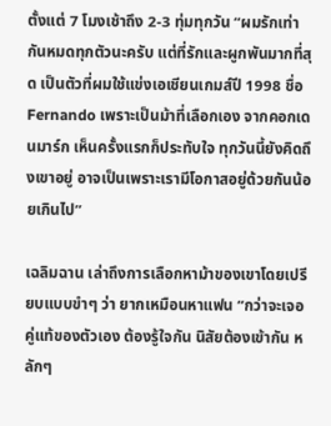ตั้งแต่ 7 โมงเช้าถึง 2-3 ทุ่มทุกวัน “ผมรักเท่ากันหมดทุกตัวนะครับ แต่ที่รักและผูกพันมากที่สุด เป็นตัวที่ผมใช้แข่งเอเชียนเกมส์ปี 1998 ชื่อ Fernando เพราะเป็นม้าที่เลือกเอง จากคอกเดนมาร์ก เห็นครั้งแรกก็ประทับใจ ทุกวันนี้ยังคิดถึงเขาอยู่ อาจเป็นเพราะเรามีโอกาสอยู่ด้วยกันน้อยเกินไป”

เฉลิมฉาน เล่าถึงการเลือกหาม้าของเขาโดยเปรียบแบบขำๆ ว่า ยากเหมือนหาแฟน “กว่าจะเจอคู่แท้ของตัวเอง ต้องรู้ใจกัน นิสัยต้องเข้ากัน หลักๆ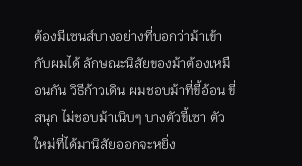ต้องมีเซนส์บางอย่างที่บอกว่าม้าเข้ากับผมได้ ลักษณะนิสัยของม้าต้องเหมือนกัน วิธีก้าวเดิน ผมชอบม้าที่ขี้อ้อน ขี่สนุก ไม่ชอบม้าเนิบๆ บางตัวขี้เซา ตัวใหม่ที่ได้มานิสัยออกจะหยิ่ง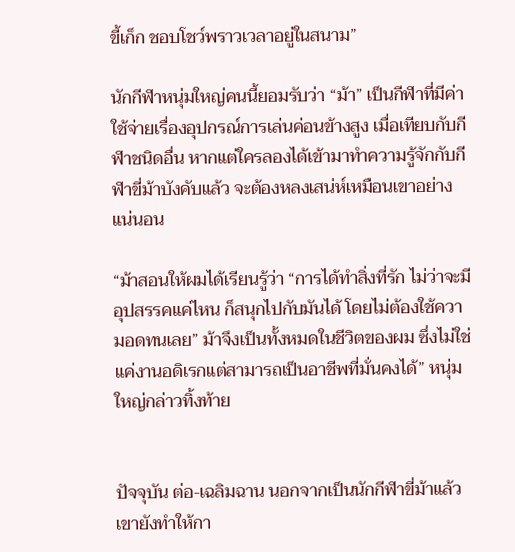ขี้เก็ก ชอบโชว์พราวเวลาอยู่ในสนาม”

นักกีฬาหนุ่มใหญ่คนนี้ยอมรับว่า “ม้า” เป็นกีฬาที่มีค่าใช้จ่ายเรื่องอุปกรณ์การเล่นค่อนข้างสูง เมื่อเทียบกับกีฬาชนิดอื่น หากแต่ใครลองได้เข้ามาทำความรู้จักกับกีฬาขี่ม้าบังคับแล้ว จะต้องหลงเสน่ห์เหมือนเขาอย่างแน่นอน

“ม้าสอนให้ผมได้เรียนรู้ว่า “การได้ทำสิ่งที่รัก ไม่ว่าจะมีอุปสรรคแค่ไหน ก็สนุกไปกับมันได้ โดยไม่ต้องใช้ความอดทนเลย” ม้าจึงเป็นทั้งหมดในชีวิตของผม ซึ่งไม่ใช่แค่งานอดิเรกแต่สามารถเป็นอาชีพที่มั่นคงได้” หนุ่มใหญ่กล่าวทิ้งท้าย


ปัจจุบัน ต่อ-เฉลิมฉาน นอกจากเป็นนักกีฬาขี่ม้าแล้ว เขายังทำให้กา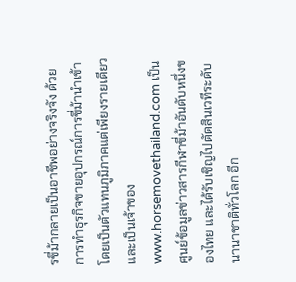รขี่ม้ากลายเป็นอาชีพอย่างจริงจัง ด้วยการทำธุรกิจขายอุปกรณ์การขี่ม้านำเข้า โดยเป็นตัวแทนภูมิภาคแต่เพียงรายเดียว และเป็นเจ้าของwww.horsemovethailand.com เป็นศูนย์ข้อมูลข่าวสารกีฬาขี่ม้าอันดับหนึ่งของไทย และได้รับเชิญไปตัดสินเวทีระดับนานาชาติทั่วโลก อีก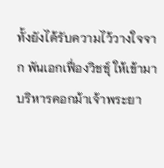ทั้งยังได้รับความไว้วางใจจาก พันเอกเฟื่องวิชชุ์ ให้เข้ามาบริหารคอกม้าเจ้าพระยา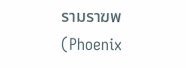รามราฆพ (Phoenix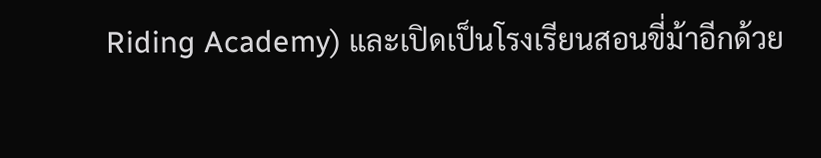Riding Academy) และเปิดเป็นโรงเรียนสอนขี่ม้าอีกด้วย